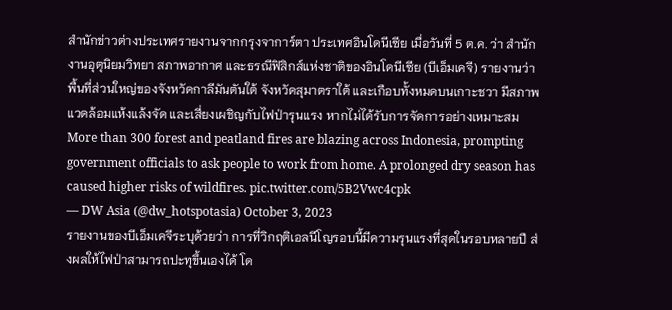สำนักข่าวต่างประเทศรายงานจากกรุงจาการ์ตา ประเทศอินโดนีเซีย เมื่อวันที่ 5 ต.ค. ว่า สำนักงานอุตุนิยมวิทยา สภาพอากาศ และธรณีฟิสิกส์แห่งชาติของอินโดนีเซีย (บีเอ็มเคจี) รายงานว่า พื้นที่ส่วนใหญ่ของจังหวัดกาลีมันตันใต้ จังหวัดสุมาตราใต้ และเกือบทั้งหมดบนเกาะชวา มีสภาพแวดล้อมแห้งแล้งจัด และเสี่ยงเผชิญกับไฟป่ารุนแรง หากไม่ได้รับการจัดการอย่างเหมาะสม
More than 300 forest and peatland fires are blazing across Indonesia, prompting government officials to ask people to work from home. A prolonged dry season has caused higher risks of wildfires. pic.twitter.com/5B2Vwc4cpk
— DW Asia (@dw_hotspotasia) October 3, 2023
รายงานของบีเอ็มเคจีระบุด้วยว่า การที่วิกฤติเอลนีโญรอบนี้มีความรุนแรงที่สุดในรอบหลายปี ส่งผลให้ไฟป่าสามารถปะทุขึ้นเองได้ โด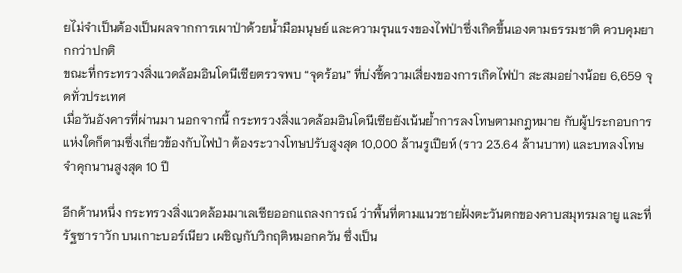ยไม่จำเป็นต้องเป็นผลจากการเผาป่าด้วยน้ำมือมนุษย์ และความรุนแรงของไฟป่าซึ่งเกิดขึ้นเองตามธรรมชาติ ควบคุมยากกว่าปกติ
ขณะที่กระทรวงสิ่งแวดล้อมอินโดนีเซียตรวจพบ “จุดร้อน” ที่บ่งชี้ความเสี่ยงของการเกิดไฟป่า สะสมอย่างน้อย 6,659 จุดทั่วประเทศ
เมื่อวันอังคารที่ผ่านมา นอกจากนี้ กระทรวงสิ่งแวดล้อมอินโดนีเซียยังเน้นย้ำการลงโทษตามกฎหมาย กับผู้ประกอบการแห่งใดก็ตามซึ่งเกี่ยวข้องกับไฟป่า ต้องระวางโทษปรับสูงสุด 10,000 ล้านรูเปียห์ (ราว 23.64 ล้านบาท) และบทลงโทษจำคุกนานสูงสุด 10 ปี

อีกด้านหนึ่ง กระทรวงสิ่งแวดล้อมมาเลเซียออกแถลงการณ์ ว่าพื้นที่ตามแนวชายฝั่งตะวันตกของคาบสมุทรมลายู และที่รัฐซาราวัก บนเกาะบอร์เนียว เผชิญกับวิกฤติหมอกควัน ซึ่งเป็น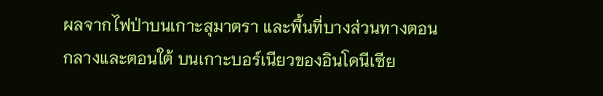ผลจากไฟป่าบนเกาะสุมาตรา และพื้นที่บางส่วนทางตอนกลางและตอนใต้ บนเกาะบอร์เนียวของอินโดนีเซีย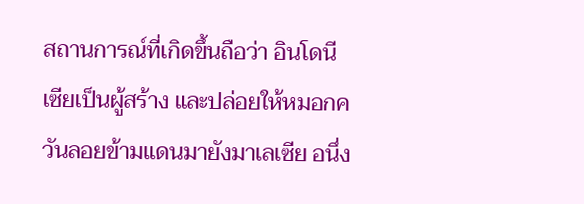สถานการณ์ที่เกิดขึ้นถือว่า อินโดนีเซียเป็นผู้สร้าง และปล่อยให้หมอกควันลอยข้ามแดนมายังมาเลเซีย อนึ่ง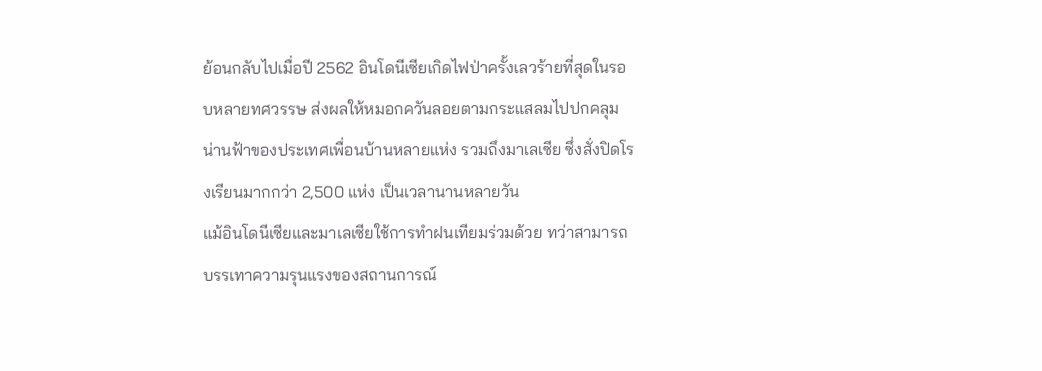ย้อนกลับไปเมื่อปี 2562 อินโดนีเซียเกิดไฟป่าครั้งเลวร้ายที่สุดในรอบหลายทศวรรษ ส่งผลให้หมอกควันลอยตามกระแสลมไปปกคลุมน่านฟ้าของประเทศเพื่อนบ้านหลายแห่ง รวมถึงมาเลเซีย ซึ่งสั่งปิดโรงเรียนมากกว่า 2,500 แห่ง เป็นเวลานานหลายวัน
แม้อินโดนีเซียและมาเลเซียใช้การทำฝนเทียมร่วมด้วย ทว่าสามารถบรรเทาความรุนแรงของสถานการณ์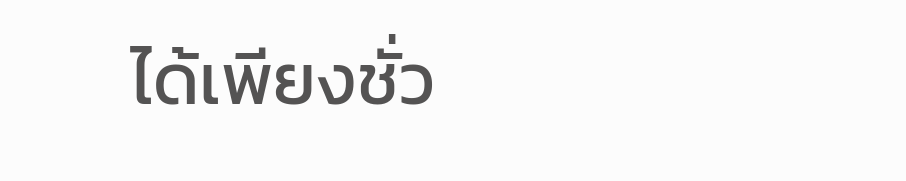ได้เพียงชั่ว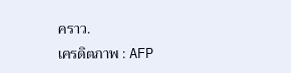คราว.
เครดิตภาพ : AFP